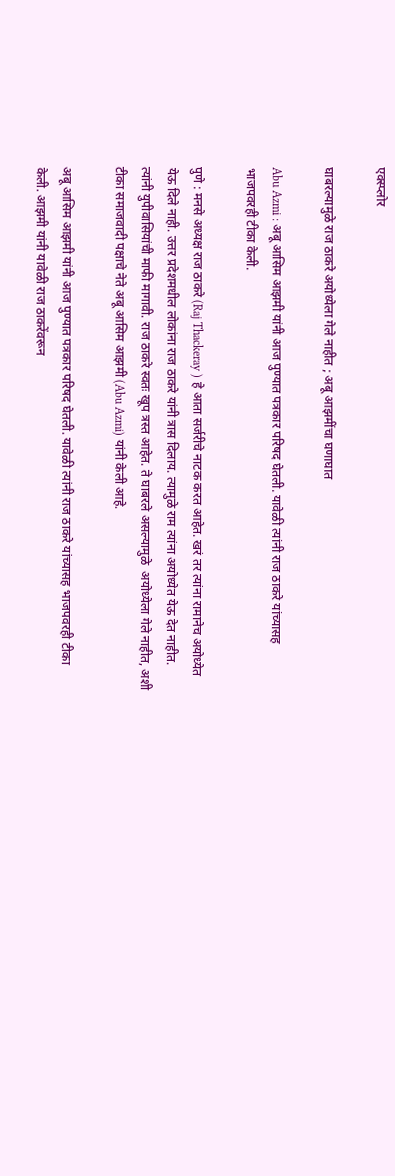एक्स्प्लोर

घाबरल्यामुळे राज ठाकरे अयोध्येला गेले नाहीत ; अबू आझमींचा घणाघात

Abu Azmi : अबू आसिम आझमी यांनी आज पुण्यात पत्रकार परिषद घेतली. यावेळी त्यांनी राज ठाकरे यांच्यासह भाजपवरही टीका केली.

पुणे : मनसे अध्यक्ष राज ठाकरे (Raj Thackeray ) हे आता सर्जरीचे नाटक करत आहेत. खरं तर त्यांना रामानेच अयोध्येत येऊ दिले नाही. उत्तर प्रदेशमधील लोकांना राज ठाकरे यांनी त्रास दिलाय. त्यामुळे राम त्यांना अयोध्येत येऊ देत नाहीत. त्यांनी युपीवासियांची माफी मागावी. राज ठाकरे स्वतः खूप त्रस्त आहेत. ते घाबरले असल्यामुळे  अयोध्येला गेले नाहीत, अशी टीका समाजवादी पक्षाचे नेते अबू आसिम आझमी (Abu Azmi) यांनी केली आहे.

अबू आसिम आझमी यांनी आज पुण्यात पत्रकार परिषद घेतली. यावेळी त्यांनी राज ठाकरे यांच्यासह भाजपवरही टीका केली. आझमी यांनी यावेळी राज ठाकरेंवरून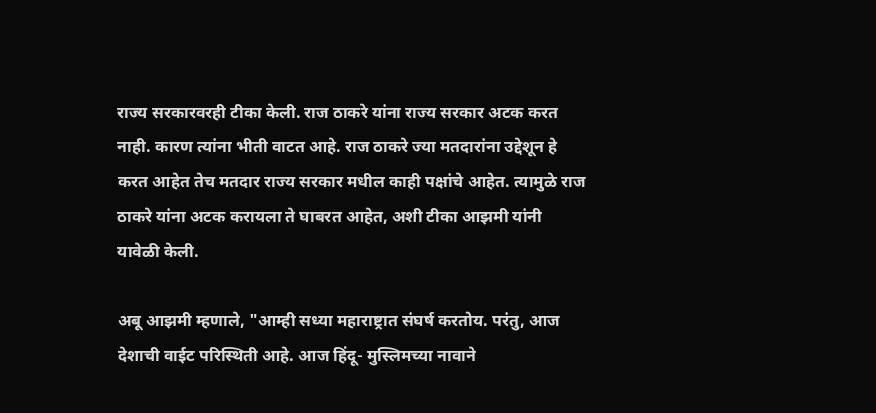राज्य सरकारवरही टीका केली. राज ठाकरे यांना राज्य सरकार अटक करत नाही. कारण त्यांना भीती वाटत आहे. राज ठाकरे ज्या मतदारांना उद्देशून हे करत आहेत तेच मतदार राज्य सरकार मधील काही पक्षांचे आहेत. त्यामुळे राज ठाकरे यांना अटक करायला ते घाबरत आहेत, अशी टीका आझमी यांनी यावेळी केली.

अबू आझमी म्हणाले, "आम्ही सध्या महाराष्ट्रात संघर्ष करतोय. परंतु, आज देशाची वाईट परिस्थिती आहे. आज हिंदू- मुस्लिमच्या नावाने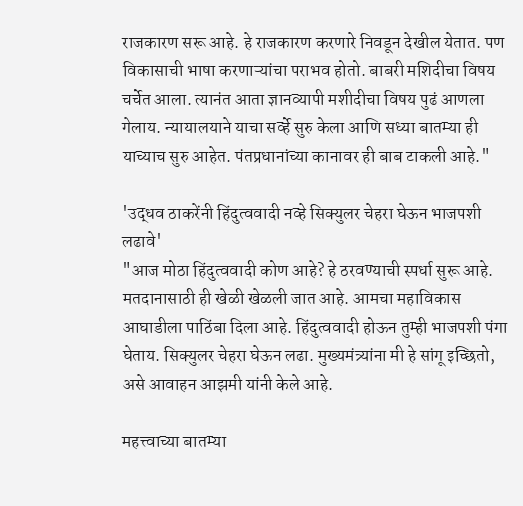राजकारण सरू आहे. हे राजकारण करणारे निवडून देखील येतात. पण विकासाची भाषा करणाऱ्यांचा पराभव होतो. बाबरी मशिदीचा विषय चर्चेत आला. त्यानंत आता ज्ञानव्यापी मशीदीचा विषय पुढं आणला गेलाय. न्यायालयाने याचा सर्व्हे सुरु केला आणि सध्या बातम्या ही याच्याच सुरु आहेत. पंतप्रधानांच्या कानावर ही बाब टाकली आहे."

'उद्धव ठाकरेंनी हिंदुत्ववादी नव्हे सिक्युलर चेहरा घेऊन भाजपशी लढावे'
"आज मोठा हिंदुत्ववादी कोण आहे? हे ठरवण्याची स्पर्धा सुरू आहे. मतदानासाठी ही खेळी खेळली जात आहे. आमचा महाविकास आघाडीला पाठिंबा दिला आहे. हिंदुत्ववादी होऊन तुम्ही भाजपशी पंगा घेताय. सिक्युलर चेहरा घेऊन लढा. मुख्यमंत्र्यांना मी हे सांगू इच्छितो, असे आवाहन आझमी यांनी केले आहे.

महत्त्वाच्या बातम्या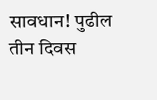सावधान! पुढील तीन दिवस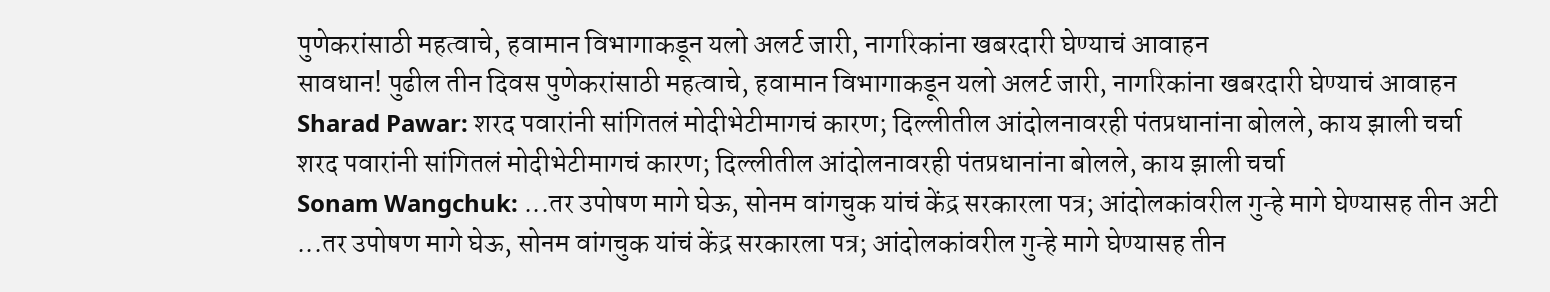पुणेकरांसाठी महत्वाचे, हवामान विभागाकडून यलो अलर्ट जारी, नागरिकांना खबरदारी घेण्याचं आवाहन
सावधान! पुढील तीन दिवस पुणेकरांसाठी महत्वाचे, हवामान विभागाकडून यलो अलर्ट जारी, नागरिकांना खबरदारी घेण्याचं आवाहन
Sharad Pawar: शरद पवारांनी सांगितलं मोदीभेटीमागचं कारण; दिल्लीतील आंदोलनावरही पंतप्रधानांना बोलले, काय झाली चर्चा
शरद पवारांनी सांगितलं मोदीभेटीमागचं कारण; दिल्लीतील आंदोलनावरही पंतप्रधानांना बोलले, काय झाली चर्चा
Sonam Wangchuk: ...तर उपोषण मागे घेऊ, सोनम वांगचुक यांचं केंद्र सरकारला पत्र; आंदोलकांवरील गुन्हे मागे घेण्यासह तीन अटी
...तर उपोषण मागे घेऊ, सोनम वांगचुक यांचं केंद्र सरकारला पत्र; आंदोलकांवरील गुन्हे मागे घेण्यासह तीन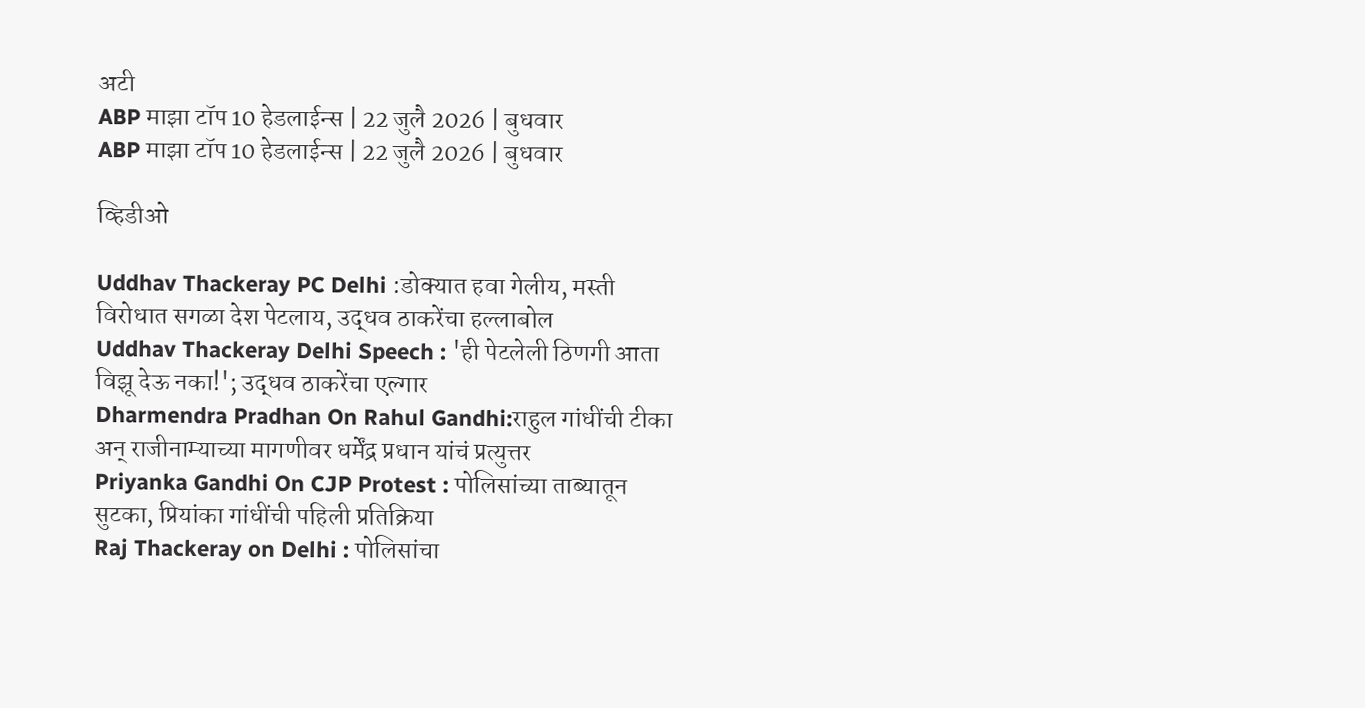अटी
ABP माझा टॉप 10 हेडलाईन्स | 22 जुलै 2026 | बुधवार
ABP माझा टॉप 10 हेडलाईन्स | 22 जुलै 2026 | बुधवार

व्हिडीओ

Uddhav Thackeray PC Delhi :डोक्यात हवा गेलीय, मस्ती विरोधात सगळा देश पेटलाय, उद्धव ठाकरेंचा हल्लाबोल
Uddhav Thackeray Delhi Speech : 'ही पेटलेली ठिणगी आता विझू देऊ नका!'; उद्धव ठाकरेंचा एल्गार
Dharmendra Pradhan On Rahul Gandhi:राहुल गांधींची टीका अन् राजीनाम्याच्या मागणीवर धर्मेंद्र प्रधान यांचं प्रत्युत्तर
Priyanka Gandhi On CJP Protest : पोलिसांच्या ताब्यातून सुटका, प्रियांका गांधींची पहिली प्रतिक्रिया
Raj Thackeray on Delhi : पोलिसांचा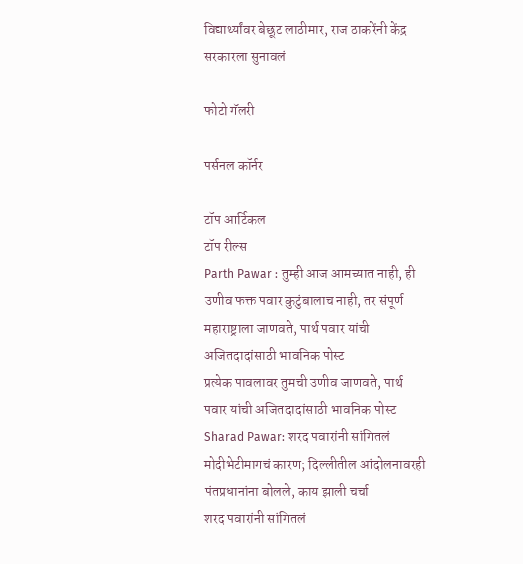विद्यार्थ्यांवर बेछूट लाठीमार, राज ठाकरेंनी केंद्र सरकारला सुनावलं

फोटो गॅलरी

पर्सनल कॉर्नर

टॉप आर्टिकल
टॉप रील्स
Parth Pawar : तुम्ही आज आमच्यात नाही, ही उणीव फक्त पवार कुटुंबालाच नाही, तर संपूर्ण महाराष्ट्राला जाणवते, पार्थ पवार यांची अजितदादांसाठी भावनिक पोस्ट
प्रत्येक पावलावर तुमची उणीव जाणवते, पार्थ पवार यांची अजितदादांसाठी भावनिक पोस्ट
Sharad Pawar: शरद पवारांनी सांगितलं मोदीभेटीमागचं कारण; दिल्लीतील आंदोलनावरही पंतप्रधानांना बोलले, काय झाली चर्चा
शरद पवारांनी सांगितलं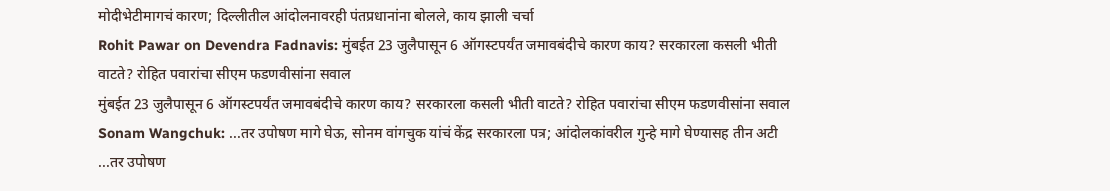मोदीभेटीमागचं कारण; दिल्लीतील आंदोलनावरही पंतप्रधानांना बोलले, काय झाली चर्चा
Rohit Pawar on Devendra Fadnavis: मुंबईत 23 जुलैपासून 6 ऑगस्टपर्यंत जमावबंदीचे कारण काय? सरकारला कसली भीती वाटते? रोहित पवारांचा सीएम फडणवीसांना सवाल
मुंबईत 23 जुलैपासून 6 ऑगस्टपर्यंत जमावबंदीचे कारण काय? सरकारला कसली भीती वाटते? रोहित पवारांचा सीएम फडणवीसांना सवाल
Sonam Wangchuk: ...तर उपोषण मागे घेऊ, सोनम वांगचुक यांचं केंद्र सरकारला पत्र; आंदोलकांवरील गुन्हे मागे घेण्यासह तीन अटी
...तर उपोषण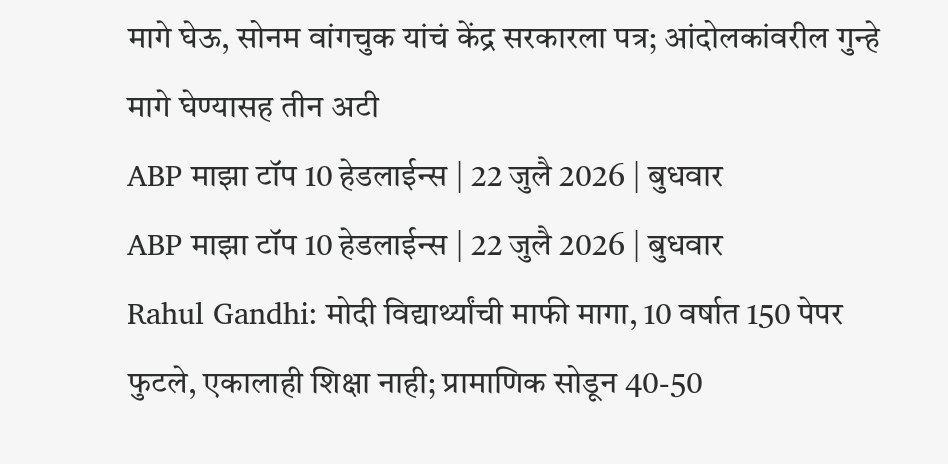मागे घेऊ, सोनम वांगचुक यांचं केंद्र सरकारला पत्र; आंदोलकांवरील गुन्हे मागे घेण्यासह तीन अटी
ABP माझा टॉप 10 हेडलाईन्स | 22 जुलै 2026 | बुधवार
ABP माझा टॉप 10 हेडलाईन्स | 22 जुलै 2026 | बुधवार
Rahul Gandhi: मोदी विद्यार्थ्यांची माफी मागा, 10 वर्षात 150 पेपर फुटले, एकालाही शिक्षा नाही; प्रामाणिक सोडून 40-50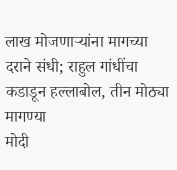लाख मोजणाऱ्यांना मागच्या दराने संधी; राहुल गांधींचा कडाडून हल्लाबोल, तीन मोठ्या मागण्या
मोदी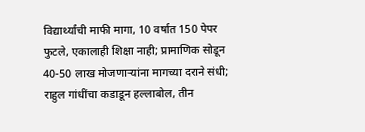विद्यार्थ्यांची माफी मागा, 10 वर्षात 150 पेपर फुटले, एकालाही शिक्षा नाही; प्रामाणिक सोडून 40-50 लाख मोजणाऱ्यांना मागच्या दराने संधी; राहुल गांधींचा कडाडून हल्लाबोल, तीन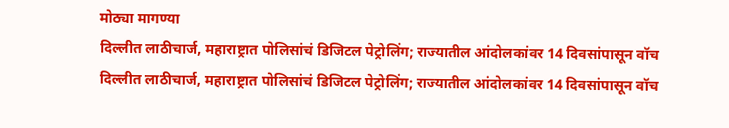मोठ्या मागण्या
दिल्लीत लाठीचार्ज, महाराष्ट्रात पोलिसांचं डिजिटल पेट्रोलिंग; राज्यातील आंदोलकांवर 14 दिवसांपासून वॉच
दिल्लीत लाठीचार्ज, महाराष्ट्रात पोलिसांचं डिजिटल पेट्रोलिंग; राज्यातील आंदोलकांवर 14 दिवसांपासून वॉच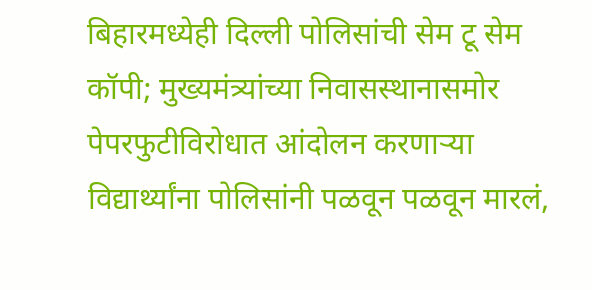बिहारमध्येही दिल्ली पोलिसांची सेम टू सेम कॉपी; मुख्यमंत्र्यांच्या निवासस्थानासमोर पेपरफुटीविरोधात आंदोलन करणाऱ्या विद्यार्थ्यांना पोलिसांनी पळवून पळवून मारलं,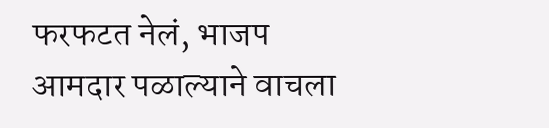फरफटत नेलं, भाजप आमदार पळाल्याने वाचला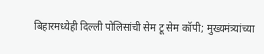बिहारमध्येही दिल्ली पोलिसांची सेम टू सेम कॉपी; मुख्यमंत्र्यांच्या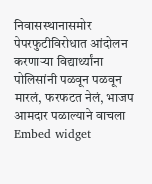निवासस्थानासमोर पेपरफुटीविरोधात आंदोलन करणाऱ्या विद्यार्थ्यांना पोलिसांनी पळवून पळवून मारलं, फरफटत नेलं, भाजप आमदार पळाल्याने वाचला
Embed widget